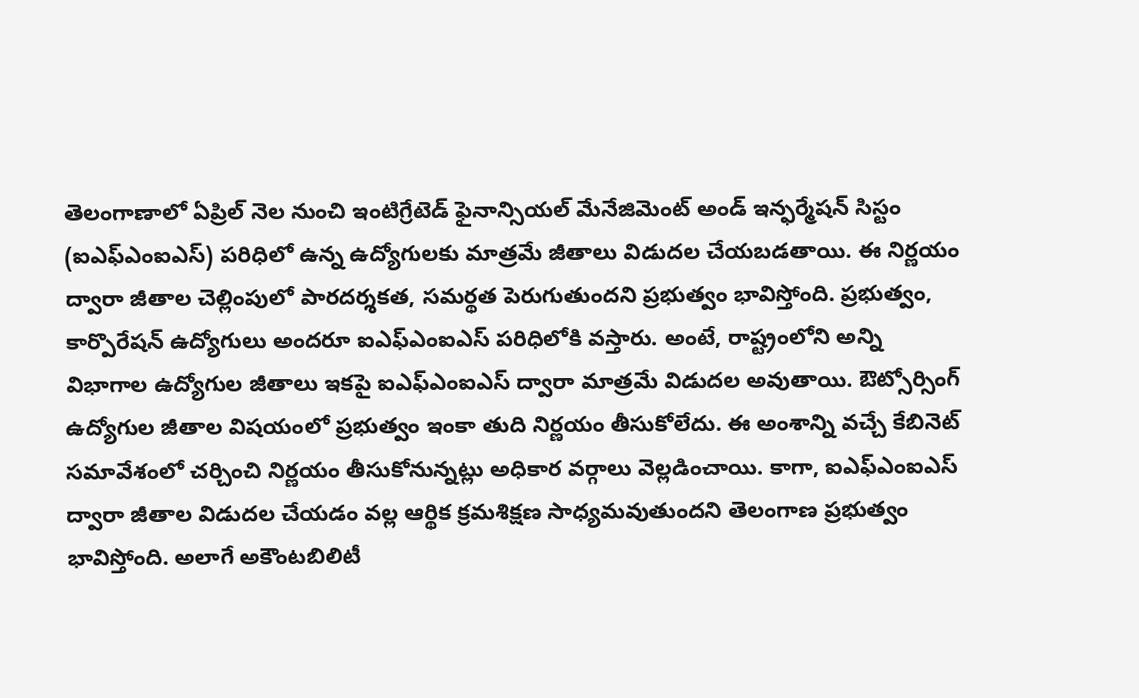తెలంగాణాలో ఏప్రిల్ నెల నుంచి ఇంటిగ్రేటెడ్ ఫైనాన్సియల్ మేనేజిమెంట్ అండ్ ఇన్ఫర్మేషన్ సిస్టం (ఐఎఫ్ఎంఐఎస్) పరిధిలో ఉన్న ఉద్యోగులకు మాత్రమే జీతాలు విడుదల చేయబడతాయి. ఈ నిర్ణయం ద్వారా జీతాల చెల్లింపులో పారదర్శకత, సమర్థత పెరుగుతుందని ప్రభుత్వం భావిస్తోంది. ప్రభుత్వం, కార్పొరేషన్ ఉద్యోగులు అందరూ ఐఎఫ్ఎంఐఎస్ పరిధిలోకి వస్తారు. అంటే, రాష్ట్రంలోని అన్ని విభాగాల ఉద్యోగుల జీతాలు ఇకపై ఐఎఫ్ఎంఐఎస్ ద్వారా మాత్రమే విడుదల అవుతాయి. ఔట్సోర్సింగ్ ఉద్యోగుల జీతాల విషయంలో ప్రభుత్వం ఇంకా తుది నిర్ణయం తీసుకోలేదు. ఈ అంశాన్ని వచ్చే కేబినెట్ సమావేశంలో చర్చించి నిర్ణయం తీసుకోనున్నట్లు అధికార వర్గాలు వెల్లడించాయి. కాగా, ఐఎఫ్ఎంఐఎస్ ద్వారా జీతాల విడుదల చేయడం వల్ల ఆర్థిక క్రమశిక్షణ సాధ్యమవుతుందని తెలంగాణ ప్రభుత్వం భావిస్తోంది. అలాగే అకౌంటబిలిటీ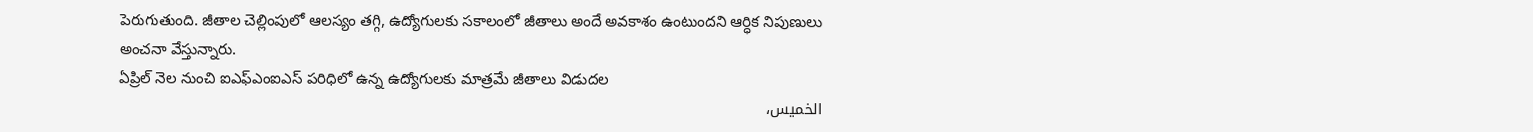పెరుగుతుంది. జీతాల చెల్లింపులో ఆలస్యం తగ్గి, ఉద్యోగులకు సకాలంలో జీతాలు అందే అవకాశం ఉంటుందని ఆర్ధిక నిపుణులు అంచనా వేస్తున్నారు.
ఏప్రిల్ నెల నుంచి ఐఎఫ్ఎంఐఎస్ పరిధిలో ఉన్న ఉద్యోగులకు మాత్రమే జీతాలు విడుదల
الخميس،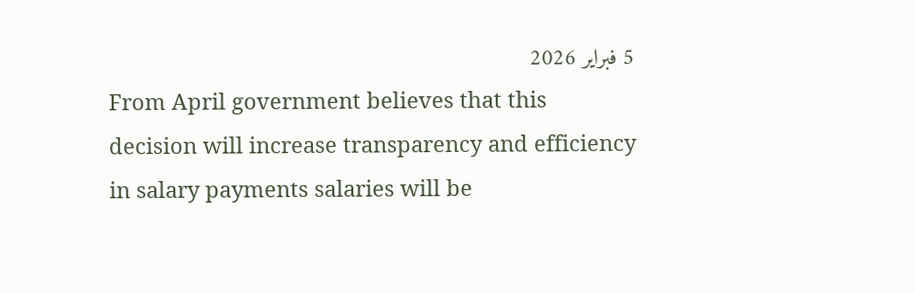5 فبراير 2026
From April government believes that this decision will increase transparency and efficiency in salary payments salaries will be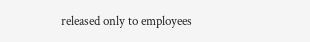released only to employees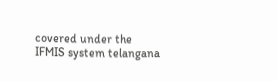covered under the IFMIS system telangana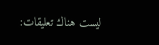ليست هناك تعليقات: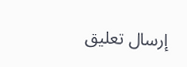إرسال تعليق